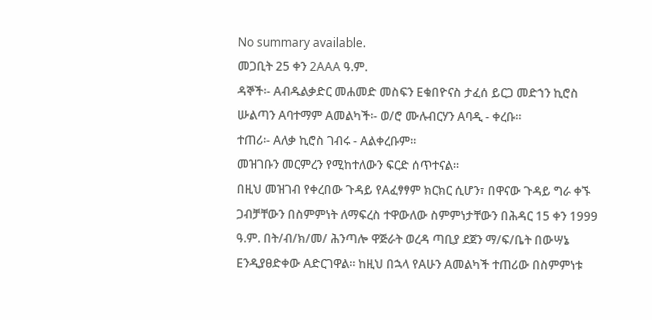No summary available.
መጋቢት 25 ቀን 2AAA ዓ.ም.
ዳኞች፡- Aብዱልቃድር መሐመድ መስፍን Eቁበዮናስ ታፈሰ ይርጋ መድኀን ኪሮስ ሡልጣን Aባተማም Aመልካች፡- ወ/ሮ ሙሉብርሃን Aባዲ - ቀረቡ።
ተጠሪ፡- Aለቃ ኪሮስ ገብሩ - Aልቀረቡም።
መዝገቡን መርምረን የሚከተለውን ፍርድ ሰጥተናል።
በዚህ መዝገብ የቀረበው ጉዳይ የAፈፃፃም ክርክር ሲሆን፣ በዋናው ጉዳይ ግራ ቀኙ ጋብቻቸውን በስምምነት ለማፍረስ ተዋውለው ስምምነታቸውን በሕዳር 15 ቀን 1999 ዓ.ም. በት/ብ/ክ/መ/ ሕንጣሎ ዋጅራት ወረዳ ጣቢያ ደጀን ማ/ፍ/ቤት በውሣኔ Eንዲያፀድቀው Aድርገዋል። ከዚህ በኋላ የAሁን Aመልካች ተጠሪው በስምምነቱ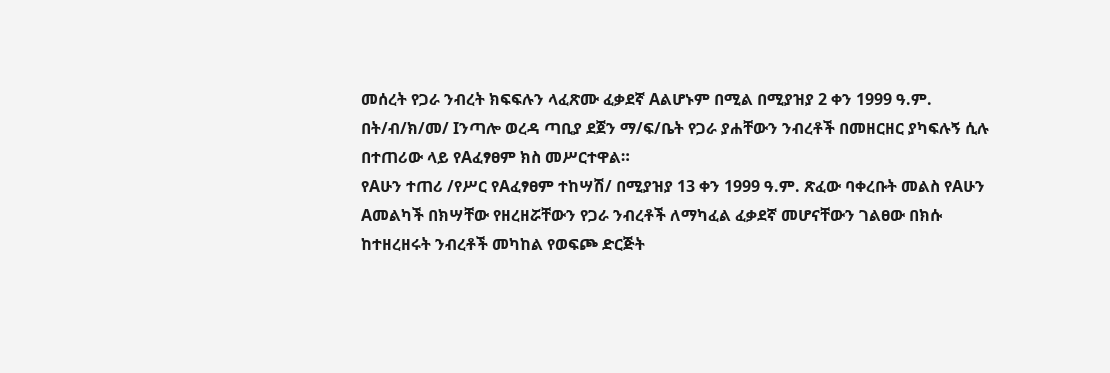መሰረት የጋራ ንብረት ክፍፍሉን ላፈጽሙ ፈቃደኛ Aልሆኑም በሚል በሚያዝያ 2 ቀን 1999 ዓ.ም. በት/ብ/ክ/መ/ Iንጣሎ ወረዳ ጣቢያ ደጀን ማ/ፍ/ቤት የጋራ ያሐቸውን ንብረቶች በመዘርዘር ያካፍሉኝ ሲሉ በተጠሪው ላይ የAፈፃፀም ክስ መሥርተዋል።
የAሁን ተጠሪ /የሥር የAፈፃፀም ተከሣሽ/ በሚያዝያ 13 ቀን 1999 ዓ.ም. ጽፈው ባቀረቡት መልስ የAሁን Aመልካች በክሣቸው የዘረዘሯቸውን የጋራ ንብረቶች ለማካፈል ፈቃደኛ መሆናቸውን ገልፀው በክሱ ከተዘረዘሩት ንብረቶች መካከል የወፍጮ ድርጅት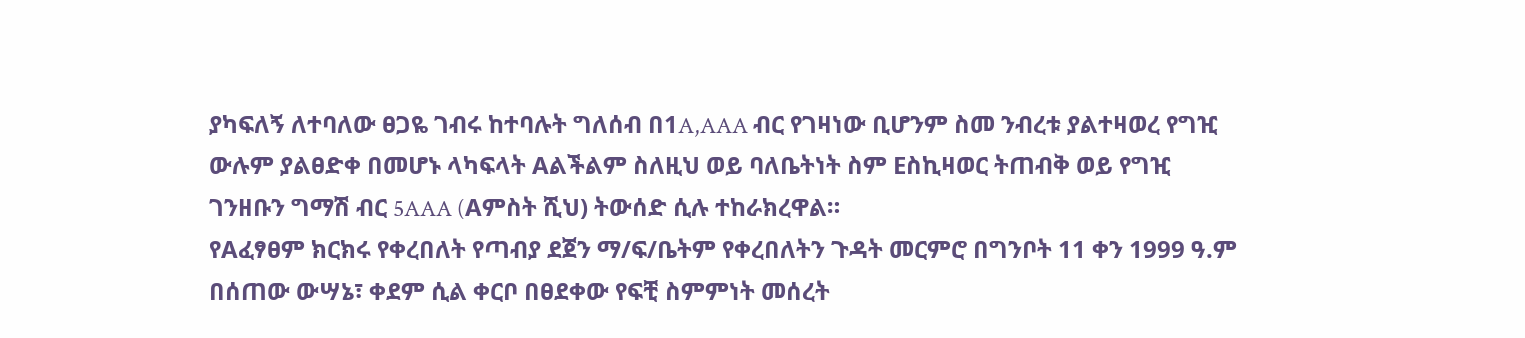ያካፍለኝ ለተባለው ፀጋዬ ገብሩ ከተባሉት ግለሰብ በ1A,AAA ብር የገዛነው ቢሆንም ስመ ንብረቱ ያልተዛወረ የግዢ ውሉም ያልፀድቀ በመሆኑ ላካፍላት Aልችልም ስለዚህ ወይ ባለቤትነት ስም Eስኪዛወር ትጠብቅ ወይ የግዢ ገንዘቡን ግማሽ ብር 5AAA (Aምስት ሺህ) ትውሰድ ሲሉ ተከራክረዋል።
የAፈፃፀም ክርክሩ የቀረበለት የጣብያ ደጀን ማ/ፍ/ቤትም የቀረበለትን ጉዳት መርምሮ በግንቦት 11 ቀን 1999 ዓ.ም በሰጠው ውሣኔ፣ ቀደም ሲል ቀርቦ በፀደቀው የፍቺ ስምምነት መሰረት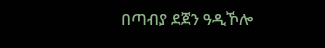በጣብያ ደጀን ዓዲኾሎ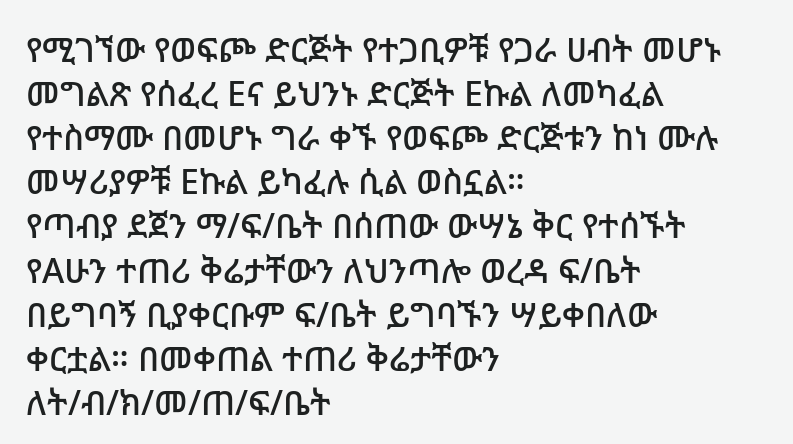የሚገኘው የወፍጮ ድርጅት የተጋቢዎቹ የጋራ ሀብት መሆኑ መግልጽ የሰፈረ Eና ይህንኑ ድርጅት Eኩል ለመካፈል የተስማሙ በመሆኑ ግራ ቀኙ የወፍጮ ድርጅቱን ከነ ሙሉ መሣሪያዎቹ Eኩል ይካፈሉ ሲል ወስኗል።
የጣብያ ደጀን ማ/ፍ/ቤት በሰጠው ውሣኔ ቅር የተሰኙት የAሁን ተጠሪ ቅሬታቸውን ለህንጣሎ ወረዳ ፍ/ቤት በይግባኝ ቢያቀርቡም ፍ/ቤት ይግባኙን ሣይቀበለው ቀርቷል። በመቀጠል ተጠሪ ቅሬታቸውን ለት/ብ/ክ/መ/ጠ/ፍ/ቤት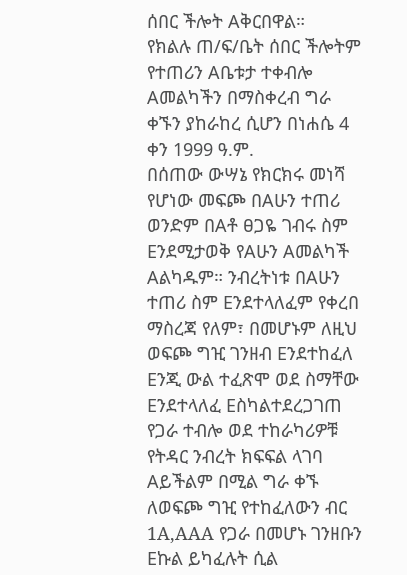ሰበር ችሎት Aቅርበዋል።
የክልሉ ጠ/ፍ/ቤት ሰበር ችሎትም የተጠሪን Aቤቱታ ተቀብሎ Aመልካችን በማስቀረብ ግራ ቀኙን ያከራከረ ሲሆን በነሐሴ 4 ቀን 1999 ዓ.ም.
በሰጠው ውሣኔ የክርክሩ መነሻ የሆነው መፍጮ በAሁን ተጠሪ ወንድም በAቶ ፀጋዬ ገብሩ ስም Eንደሚታወቅ የAሁን Aመልካች Aልካዱም። ንብረትነቱ በAሁን ተጠሪ ስም Eንደተላለፈም የቀረበ ማስረጃ የለም፣ በመሆኑም ለዚህ ወፍጮ ግዢ ገንዘብ Eንደተከፈለ Eንጂ ውል ተፈጽሞ ወደ ስማቸው Eንደተላለፈ Eስካልተደረጋገጠ የጋራ ተብሎ ወደ ተከራካሪዎቹ የትዳር ንብረት ክፍፍል ላገባ Aይችልም በሚል ግራ ቀኙ ለወፍጮ ግዢ የተከፈለውን ብር 1A,AAA የጋራ በመሆኑ ገንዘቡን Eኩል ይካፈሉት ሲል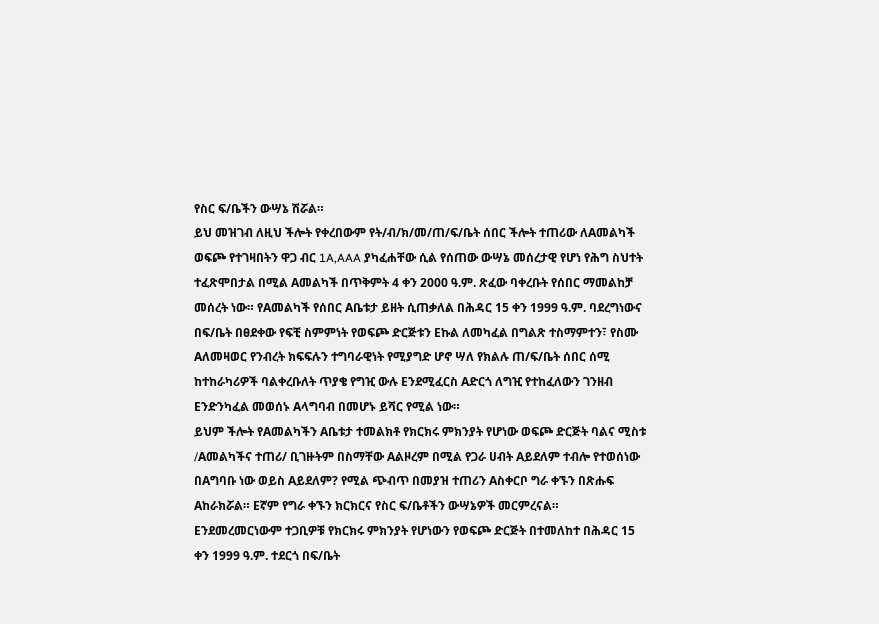የስር ፍ/ቤችን ውሣኔ ሽሯል።
ይህ መዝገብ ለዚህ ችሎት የቀረበውም የት/ብ/ክ/መ/ጠ/ፍ/ቤት ሰበር ችሎት ተጠሪው ለAመልካች ወፍጮ የተገዛበትን ዋጋ ብር 1A,AAA ያካፈሐቸው ሲል የሰጠው ውሣኔ መሰረታዊ የሆነ የሕግ ስህተት ተፈጽሞበታል በሚል Aመልካች በጥቅምት 4 ቀን 2000 ዓ.ም. ጽፈው ባቀረቡት የሰበር ማመልከቻ መሰረት ነው። የAመልካች የሰበር Aቤቱታ ይዘት ሲጠቃለል በሕዳር 15 ቀን 1999 ዓ.ም. ባደረግነውና በፍ/ቤት በፀደቀው የፍቺ ስምምነት የወፍጮ ድርጅቱን Eኩል ለመካፈል በግልጽ ተስማምተን፣ የስሙ Aለመዛወር የንብረት ክፍፍሉን ተግባራዊነት የሚያግድ ሆኖ ሣለ የክልሉ ጠ/ፍ/ቤት ሰበር ሰሚ ከተከራካሪዎች ባልቀረቡለት ጥያቄ የግዢ ውሉ Eንደሚፈርስ Aድርጎ ለግዢ የተከፈለውን ገንዘብ Eንድንካፈል መወሰኑ Aላግባብ በመሆኑ ይሻር የሚል ነው።
ይህም ችሎት የAመልካችን Aቤቱታ ተመልክቶ የክርክሩ ምክንያት የሆነው ወፍጮ ድርጅት ባልና ሚስቱ /Aመልካችና ተጠሪ/ ቢገዙትም በስማቸው Aልዞረም በሚል የጋራ ሀብት Aይደለም ተብሎ የተወሰነው በAግባቡ ነው ወይስ Aይደለም? የሚል ጭብጥ በመያዝ ተጠሪን Aስቀርቦ ግራ ቀኙን በጽሑፍ Aከራክሯል። Eኛም የግራ ቀኙን ክርክርና የስር ፍ/ቤቶችን ውሣኔዎች መርምረናል። Eንደመረመርነውም ተጋቢዎቹ የክርክሩ ምክንያት የሆነውን የወፍጮ ድርጅት በተመለከተ በሕዳር 15 ቀን 1999 ዓ.ም. ተደርጎ በፍ/ቤት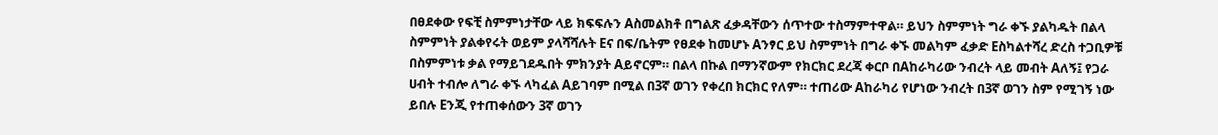በፀደቀው የፍቺ ስምምነታቸው ላይ ክፍፍሉን Aስመልክቶ በግልጽ ፈቃዳቸውን ሰጥተው ተስማምተዋል። ይህን ስምምነት ግራ ቀኙ ያልካዱት በልላ ስምምነት ያልቀየሩት ወይም ያላሻሻሉት Eና በፍ/ቤትም የፀደቀ ከመሆኑ Aንፃር ይህ ስምምነት በግራ ቀኙ መልካም ፈቃድ Eስካልተሻረ ድረስ ተጋቢዎቹ በስምምነቱ ቃል የማይገደዱበት ምክንያት Aይኖርም። በልላ በኩል በማንኛውም የክርክር ደረጃ ቀርቦ በAከራካሪው ንብረት ላይ መብት Aለኝ፤ የጋራ ሀብት ተብሎ ለግራ ቀኙ ላካፈል Aይገባም በሚል በ3ኛ ወገን የቀረበ ክርክር የለም። ተጠሪው Aከራካሪ የሆነው ንብረት በ3ኛ ወገን ስም የሚገኝ ነው ይበሉ Eንጂ የተጠቀሰውን 3ኛ ወገን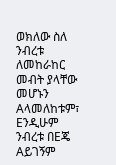ወክለው ስለ ንብረቱ ለመከራከር መብት ያላቸው መሆኑን Aላመለከቱም፣ Eንዲሁም ንብረቱ በEጄ Aይገኝም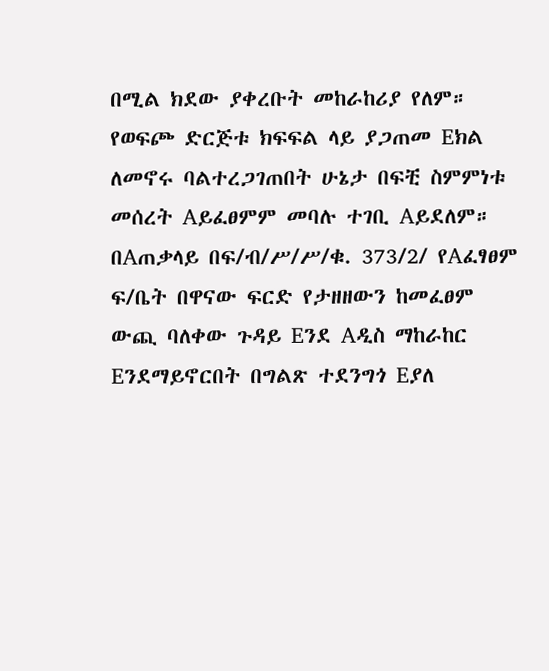በሚል ክደው ያቀረቡት መከራከሪያ የለም። የወፍጮ ድርጅቱ ክፍፍል ላይ ያጋጠመ Eክል ለመኖሩ ባልተረጋገጠበት ሁኔታ በፍቺ ስምምነቱ መሰረት Aይፈፀምም መባሉ ተገቢ Aይደለም። በAጠቃላይ በፍ/ብ/ሥ/ሥ/ቁ. 373/2/ የAፈፃፀም ፍ/ቤት በዋናው ፍርድ የታዘዘውን ከመፈፀም ውጪ ባለቀው ጉዳይ Eንደ Aዲስ ማከራከር Eንደማይኖርበት በግልጽ ተደንግጎ Eያለ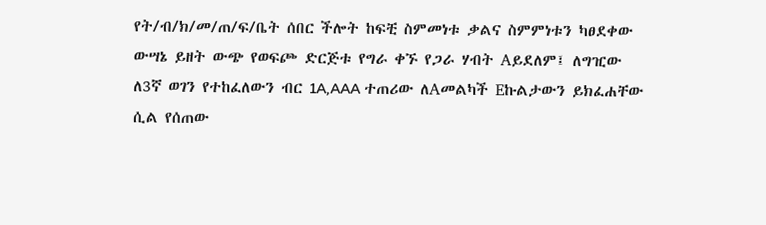የት/ብ/ክ/መ/ጠ/ፍ/ቤት ሰበር ችሎት ከፍቺ ስምመነቱ ቃልና ስምምነቱን ካፀደቀው ውሣኔ ይዘት ውጭ የወፍጮ ድርጅቱ የግራ ቀኙ የጋራ ሃብት Aይደለም፤ ለግዢው ለ3ኛ ወገን የተከፈለውን ብር 1A,AAA ተጠሪው ለAመልካች Eኩልታውን ይክፈሐቸው ሲል የሰጠው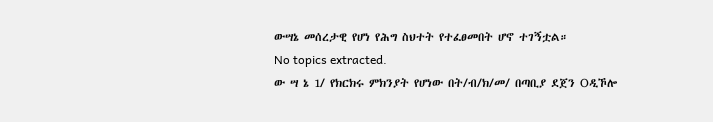ውሣኔ መሰረታዊ የሆነ የሕግ ስህተት የተፈፀመበት ሆኖ ተገኝቷል።
No topics extracted.
ው ሣ ኔ 1/ የክርክሩ ምክንያት የሆነው በት/ብ/ክ/መ/ በጣቢያ ደጀን Oዲኾሎ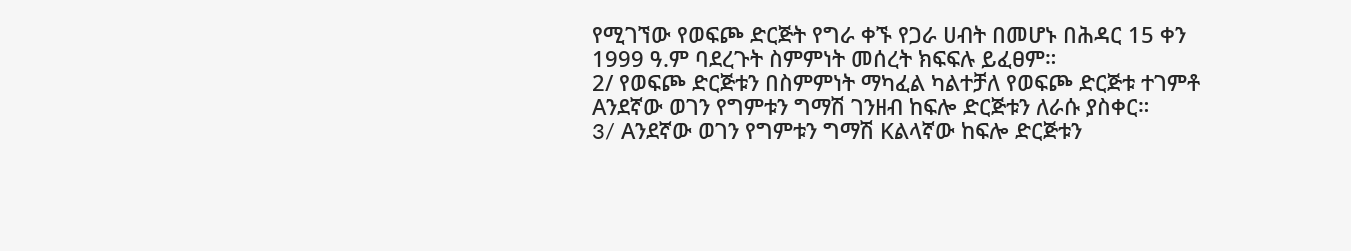የሚገኘው የወፍጮ ድርጅት የግራ ቀኙ የጋራ ሀብት በመሆኑ በሕዳር 15 ቀን 1999 ዓ.ም ባደረጉት ስምምነት መሰረት ክፍፍሉ ይፈፀም።
2/ የወፍጮ ድርጅቱን በስምምነት ማካፈል ካልተቻለ የወፍጮ ድርጅቱ ተገምቶ Aንደኛው ወገን የግምቱን ግማሽ ገንዘብ ከፍሎ ድርጅቱን ለራሱ ያስቀር።
3/ Aንደኛው ወገን የግምቱን ግማሽ Kልላኛው ከፍሎ ድርጅቱን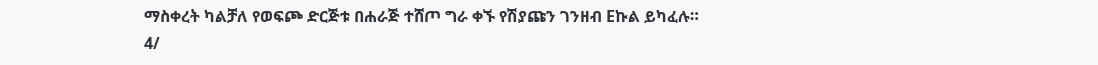ማስቀረት ካልቻለ የወፍጮ ድርጅቱ በሐራጅ ተሸጦ ግራ ቀኙ የሽያጩን ገንዘብ Eኩል ይካፈሉ።
4/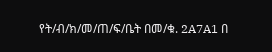የት/ብ/ክ/መ/ጠ/ፍ/ቤት በመ/ቁ. 2A7A1 በ